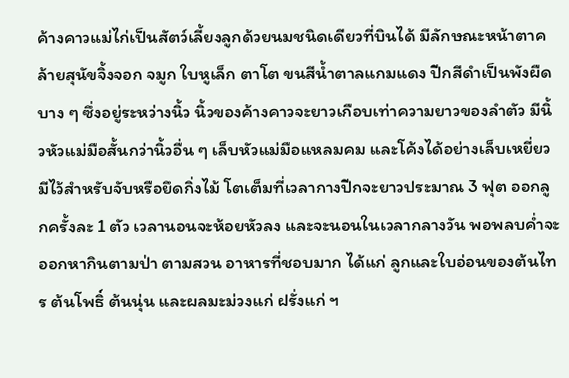ค้างคาวแม่ไก่เป็นสัตว์เลี้ยงลูกด้วยนมชนิดเดียวที่บินได้ มีลักษณะหน้าตาคล้ายสุนัขจิ้งจอก จมูก ใบหูเล็ก ตาโต ขนสีน้ำตาลแกมแดง ปีกสีดำเป็นพังผืดบาง ๆ ซึ่งอยู่ระหว่างนิ้ว นิ้วของค้างคาวจะยาวเกือบเท่าความยาวของลำตัว มีนิ้วหัวแม่มือสั้นกว่านิ้วอื่น ๆ เล็บหัวแม่มือแหลมคม และโค้งได้อย่างเล็บเหยี่ยวมีไว้สำหรับจับหรือยึดกิ่งไม้ โตเต็มที่เวลากางปีกจะยาวประมาณ 3 ฟุต ออกลูกครั้งละ 1 ตัว เวลานอนจะห้อยหัวลง และจะนอนในเวลากลางวัน พอพลบค่ำจะออกหากินตามป่า ตามสวน อาหารที่ชอบมาก ได้แก่ ลูกและใบอ่อนของต้นไทร ต้นโพธิ์ ต้นนุ่น และผลมะม่วงแก่ ฝรั่งแก่ ฯ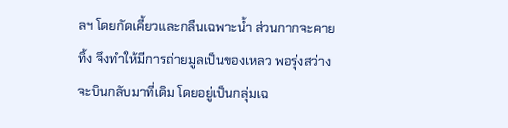ลฯ โดยกัดเคี้ยวและกลืนเฉพาะน้ำ ส่วนกากจะคายทิ้ง จึงทำให้มีการถ่ายมูลเป็นของเหลว พอรุ่งสว่างจะบินกลับมาที่เดิม โดยอยู่เป็นกลุ่มเฉ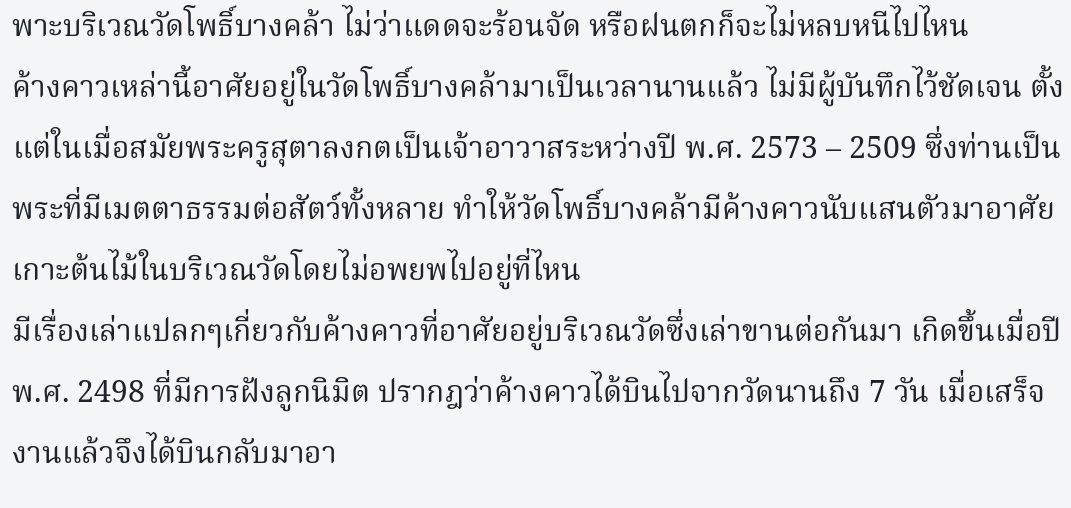พาะบริเวณวัดโพธิ์บางคล้า ไม่ว่าแดดจะร้อนจัด หรือฝนตกก็จะไม่หลบหนีไปไหน
ค้างคาวเหล่านี้อาศัยอยู่ในวัดโพธิ์บางคล้ามาเป็นเวลานานแล้ว ไม่มีผู้บันทึกไว้ชัดเจน ตั้งแต่ในเมื่อสมัยพระครูสุตาลงกตเป็นเจ้าอาวาสระหว่างปี พ.ศ. 2573 – 2509 ซึ่งท่านเป็นพระที่มีเมตตาธรรมต่อสัตว์ทั้งหลาย ทำให้วัดโพธิ์บางคล้ามีค้างคาวนับแสนตัวมาอาศัยเกาะต้นไม้ในบริเวณวัดโดยไม่อพยพไปอยู่ที่ไหน
มีเรื่องเล่าแปลกๆเกี่ยวกับค้างคาวที่อาศัยอยู่บริเวณวัดซึ่งเล่าขานต่อกันมา เกิดขึ้นเมื่อปี พ.ศ. 2498 ที่มีการฝังลูกนิมิต ปรากฎว่าค้างคาวได้บินไปจากวัดนานถึง 7 วัน เมื่อเสร็จงานแล้วจึงได้บินกลับมาอา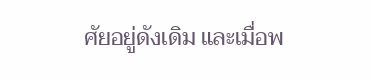ศัยอยู่ดังเดิม และเมื่อพ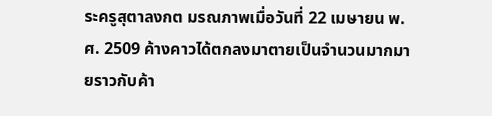ระครูสุตาลงกต มรณภาพเมื่อวันที่ 22 เมษายน พ.ศ. 2509 ค้างคาวได้ตกลงมาตายเป็นจำนวนมากมายราวกับค้า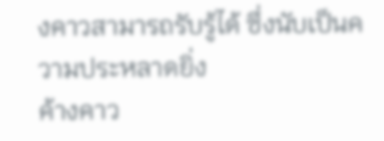งคาวสามารถรับรู้ได้ ซึ่งนับเป็นความประหลาดยิ่ง
ค้างคาว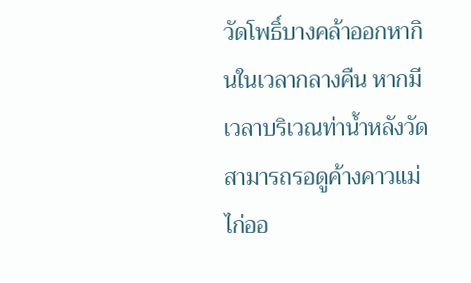วัดโพธิ์บางคล้าออกหากินในเวลากลางคืน หากมีเวลาบริเวณท่าน้ำหลังวัดสามารถรอดูค้างคาวแม่ไก่ออ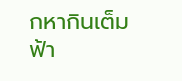กหากินเต็มฟ้า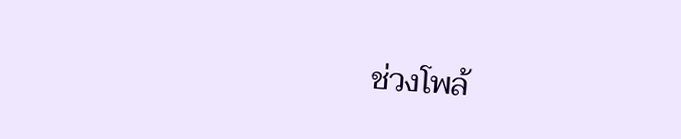ช่วงโพล้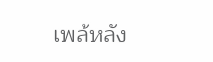เพล้หลัง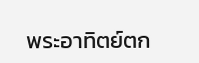พระอาทิตย์ตก